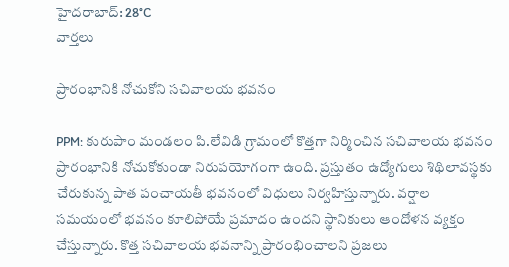హైదరాబాద్: 28°C
వార్తలు

ప్రారంభానికి నోచుకోని సచివాలయ భవనం

PPM: కురుపాం మండలం పి.లేవిడి గ్రామంలో కొత్తగా నిర్మించిన సచివాలయ భవనం ప్రారంభానికి నోచుకోకుండా నిరుపయోగంగా ఉంది. ప్రస్తుతం ఉద్యోగులు శిథిలావస్థకు చేరుకున్న పాత పంచాయతీ భవనంలో విధులు నిర్వహిస్తున్నారు. వర్షాల సమయంలో భవనం కూలిపోయే ప్రమాదం ఉందని స్థానికులు ఆందోళన వ్యక్తం చేస్తున్నారు. కొత్త సచివాలయ భవనాన్ని ప్రారంభించాలని ప్రజలు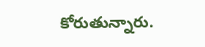కోరుతున్నారు.